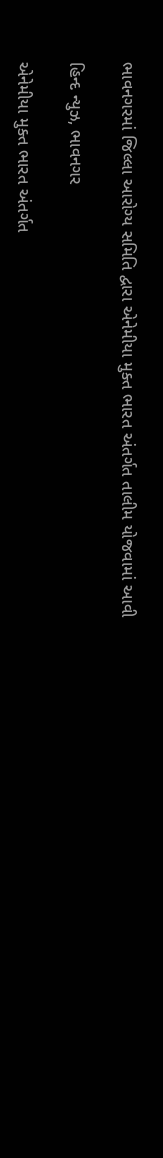ભાવનગરમાં જિલ્લા આરોગ્ય સમિતિ દ્વારા એનેમીયા મુક્ત ભારત અંતર્ગત તાલીમ યોજવામાં આવી

હિન્દ ન્યુઝ, ભાવનગર

એનેમીયા મુક્ત ભારત અંતર્ગત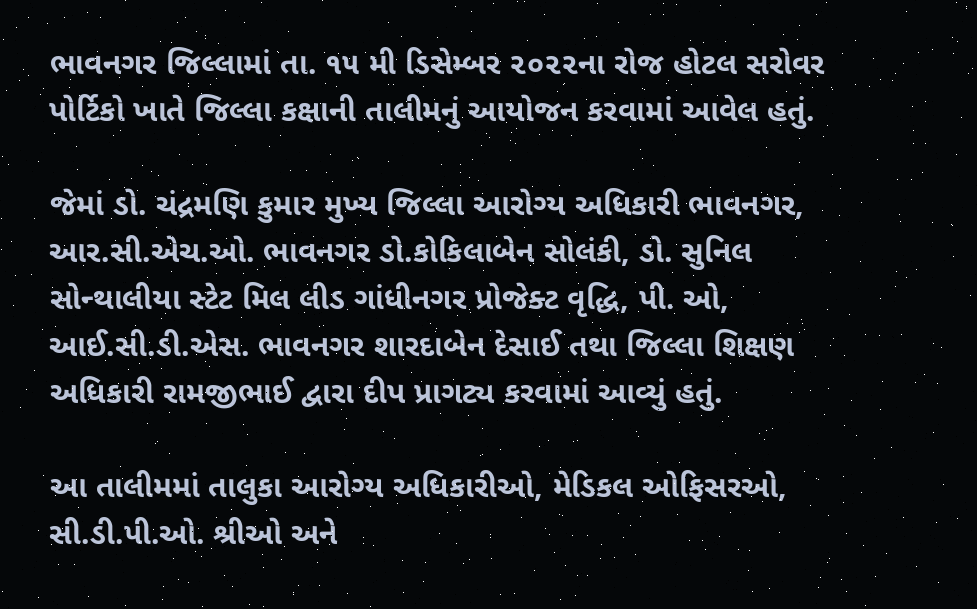ભાવનગર જિલ્લામાં તા. ૧૫ મી ડિસેમ્બર ૨૦૨૨ના રોજ હોટલ સરોવર પોર્ટિકો ખાતે જિલ્લા કક્ષાની તાલીમનું આયોજન કરવામાં આવેલ હતું.

જેમાં ડો. ચંદ્રમણિ કુમાર મુખ્ય જિલ્લા આરોગ્ય અધિકારી ભાવનગર, આર.સી.એચ.ઓ. ભાવનગર ડો.કોકિલાબેન સોલંકી, ડો. સુનિલ સોન્થાલીયા સ્ટેટ મિલ લીડ ગાંધીનગર પ્રોજેક્ટ વૃદ્ધિ, પી. ઓ, આઈ.સી.ડી.એસ. ભાવનગર શારદાબેન દેસાઈ તથા જિલ્લા શિક્ષણ અધિકારી રામજીભાઈ દ્વારા દીપ પ્રાગટ્ય કરવામાં આવ્યું હતું.

આ તાલીમમાં તાલુકા આરોગ્ય અધિકારીઓ, મેડિકલ ઓફિસરઓ, સી.ડી.પી.ઓ. શ્રીઓ અને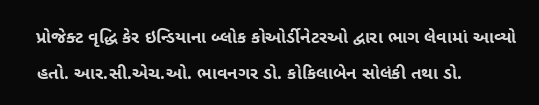પ્રોજેક્ટ વૃદ્ધિ કેર ઇન્ડિયાના બ્લોક કોઓર્ડીનેટરઓ દ્વારા ભાગ લેવામાં આવ્યો હતો. આર.સી.એચ.ઓ. ભાવનગર ડો. કોકિલાબેન સોલંકી તથા ડો.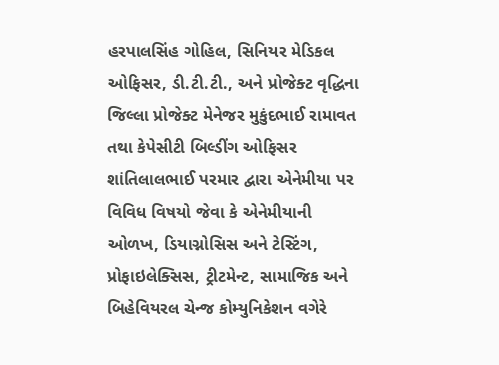હરપાલસિંહ ગોહિલ, સિનિયર મેડિકલ ઓફિસર, ડી.ટી.ટી., અને પ્રોજેક્ટ વૃદ્ધિના જિલ્લા પ્રોજેક્ટ મેનેજર મુકુંદભાઈ રામાવત તથા કેપેસીટી બિલ્ડીંગ ઓફિસર શાંતિલાલભાઈ પરમાર દ્વારા એનેમીયા પર વિવિધ વિષયો જેવા કે એનેમીયાની ઓળખ, ડિયાગ્નોસિસ અને ટેસ્ટિંગ, પ્રોફાઇલેક્સિસ, ટ્રીટમેન્ટ, સામાજિક અને બિહેવિયરલ ચેન્જ કોમ્યુનિકેશન વગેરે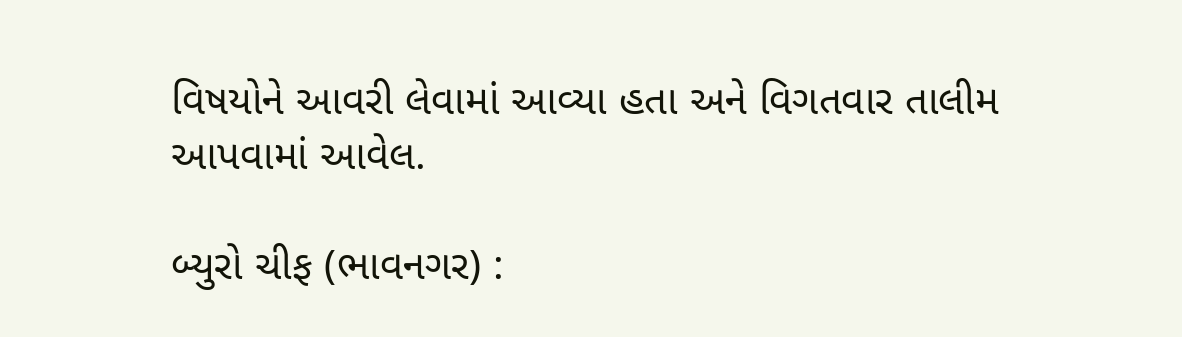વિષયોને આવરી લેવામાં આવ્યા હતા અને વિગતવાર તાલીમ આપવામાં આવેલ.

બ્યુરો ચીફ (ભાવનગર) :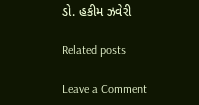ડો. હકીમ ઝવેરી

Related posts

Leave a Comment